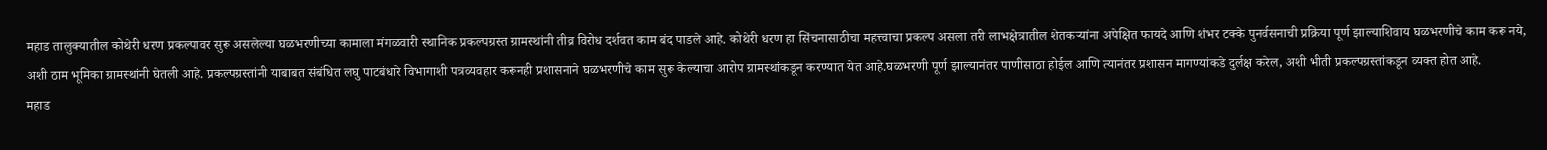महाड तालुक्यातील कोथेरी धरण प्रकल्पावर सुरू असलेल्या घळभरणीच्या कामाला मंगळवारी स्थानिक प्रकल्पग्रस्त ग्रामस्थांनी तीव्र विरोध दर्शवत काम बंद पाडले आहे. कोथेरी धरण हा सिंचनासाठीचा महत्त्वाचा प्रकल्प असला तरी लाभक्षेत्रातील शेतकऱ्यांना अपेक्षित फायदे आणि शंभर टक्के पुनर्वसनाची प्रक्रिया पूर्ण झाल्याशिवाय घळभरणीचे काम करू नये, अशी ठाम भूमिका ग्रामस्थांनी घेतली आहे. प्रकल्पग्रस्तांनी याबाबत संबंधित लघु पाटबंधारे विभागाशी पत्रव्यवहार करूनही प्रशासनाने घळभरणीचे काम सुरू केल्याचा आरोप ग्रामस्थांकडून करण्यात येत आहे.घळभरणी पूर्ण झाल्यानंतर पाणीसाठा होईल आणि त्यानंतर प्रशासन मागण्यांकडे दुर्लक्ष करेल, अशी भीती प्रकल्पग्रस्तांकडून व्यक्त होत आहे.
महाड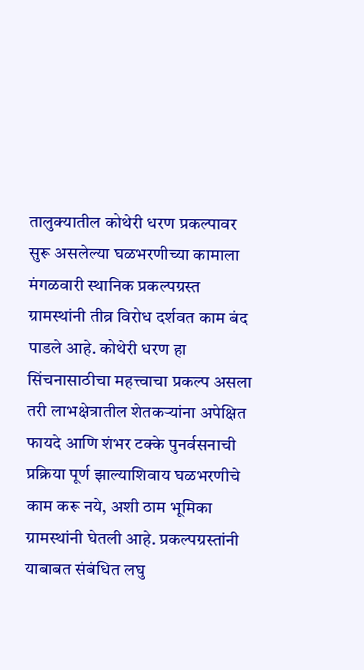तालुक्यातील कोथेरी धरण प्रकल्पावर सुरू असलेल्या घळभरणीच्या कामाला मंगळवारी स्थानिक प्रकल्पग्रस्त ग्रामस्थांनी तीव्र विरोध दर्शवत काम बंद पाडले आहे. कोथेरी धरण हा सिंचनासाठीचा महत्त्वाचा प्रकल्प असला तरी लाभक्षेत्रातील शेतकऱ्यांना अपेक्षित फायदे आणि शंभर टक्के पुनर्वसनाची प्रक्रिया पूर्ण झाल्याशिवाय घळभरणीचे काम करू नये, अशी ठाम भूमिका ग्रामस्थांनी घेतली आहे. प्रकल्पग्रस्तांनी याबाबत संबंधित लघु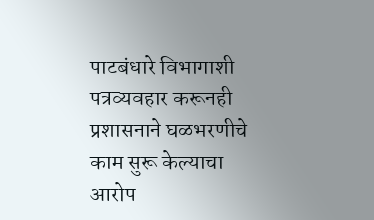पाटबंधारे विभागाशी पत्रव्यवहार करूनही प्रशासनाने घळभरणीचे काम सुरू केल्याचा आरोप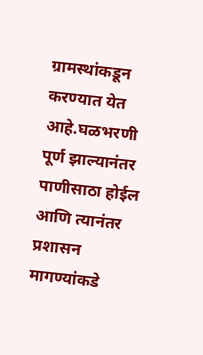ग्रामस्थांकडून करण्यात येत आहे.घळभरणी पूर्ण झाल्यानंतर पाणीसाठा होईल आणि त्यानंतर प्रशासन मागण्यांकडे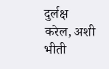दुर्लक्ष करेल, अशी भीती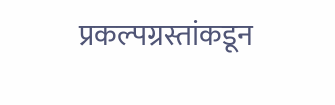प्रकल्पग्रस्तांकडून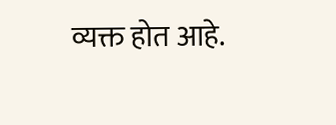व्यक्त होत आहे.